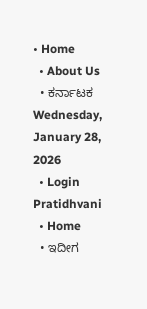• Home
  • About Us
  • ಕರ್ನಾಟಕ
Wednesday, January 28, 2026
  • Login
Pratidhvani
  • Home
  • ಇದೀಗ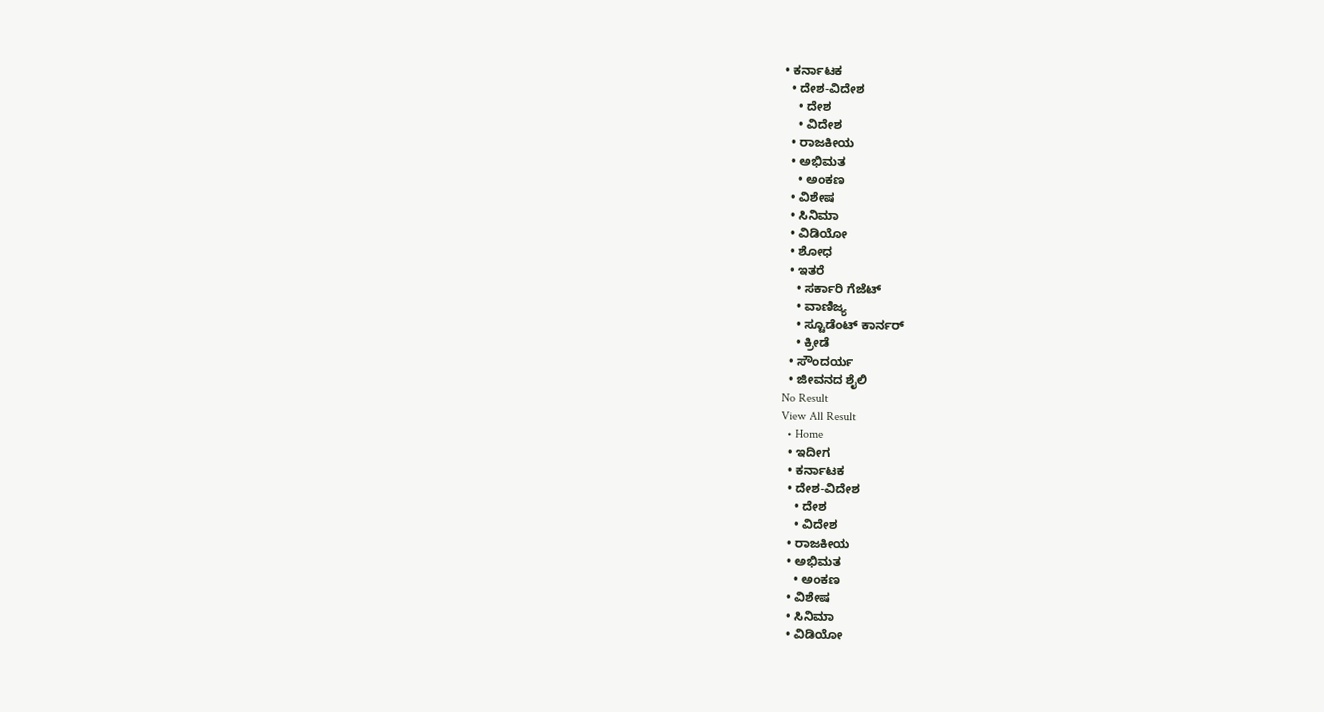• ಕರ್ನಾಟಕ
  • ದೇಶ-ವಿದೇಶ
    • ದೇಶ
    • ವಿದೇಶ
  • ರಾಜಕೀಯ
  • ಅಭಿಮತ
    • ಅಂಕಣ
  • ವಿಶೇಷ
  • ಸಿನಿಮಾ
  • ವಿಡಿಯೋ
  • ಶೋಧ
  • ಇತರೆ
    • ಸರ್ಕಾರಿ ಗೆಜೆಟ್
    • ವಾಣಿಜ್ಯ
    • ಸ್ಟೂಡೆಂಟ್‌ ಕಾರ್ನರ್
    • ಕ್ರೀಡೆ
  • ಸೌಂದರ್ಯ
  • ಜೀವನದ ಶೈಲಿ
No Result
View All Result
  • Home
  • ಇದೀಗ
  • ಕರ್ನಾಟಕ
  • ದೇಶ-ವಿದೇಶ
    • ದೇಶ
    • ವಿದೇಶ
  • ರಾಜಕೀಯ
  • ಅಭಿಮತ
    • ಅಂಕಣ
  • ವಿಶೇಷ
  • ಸಿನಿಮಾ
  • ವಿಡಿಯೋ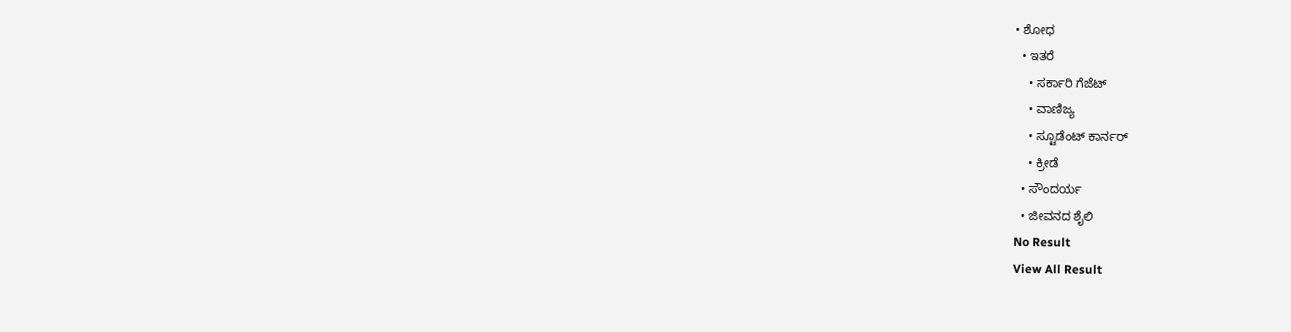• ಶೋಧ
  • ಇತರೆ
    • ಸರ್ಕಾರಿ ಗೆಜೆಟ್
    • ವಾಣಿಜ್ಯ
    • ಸ್ಟೂಡೆಂಟ್‌ ಕಾರ್ನರ್
    • ಕ್ರೀಡೆ
  • ಸೌಂದರ್ಯ
  • ಜೀವನದ ಶೈಲಿ
No Result
View All Result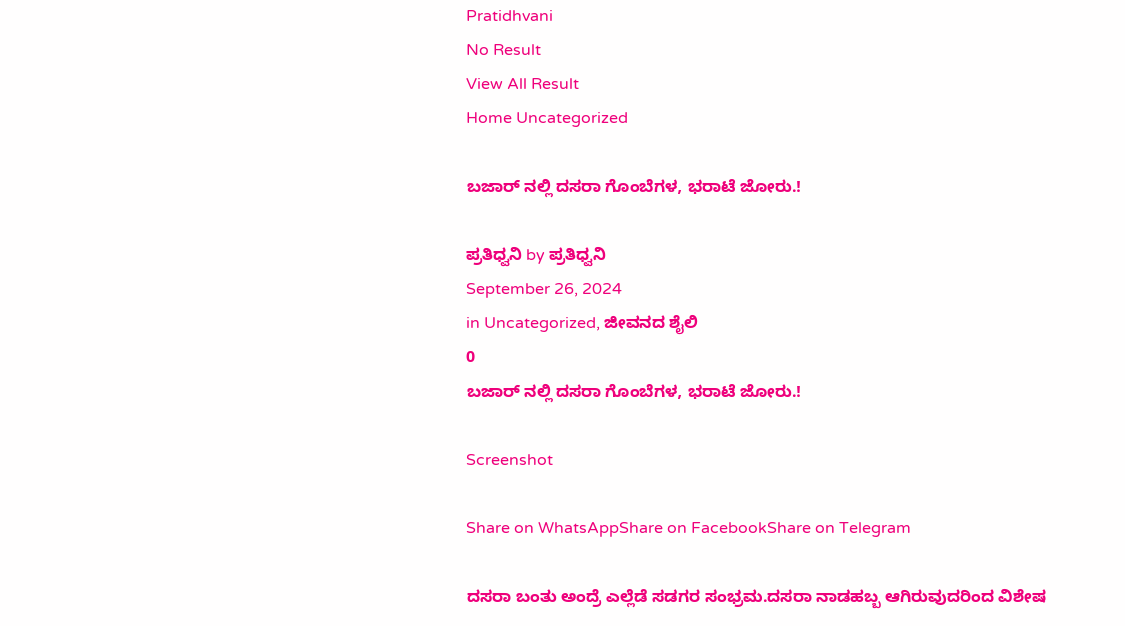Pratidhvani
No Result
View All Result
Home Uncategorized

ಬಜಾರ್ ನಲ್ಲಿ ದಸರಾ ಗೊಂಬೆಗಳ, ಭರಾಟೆ ಜೋರು.!

ಪ್ರತಿಧ್ವನಿ by ಪ್ರತಿಧ್ವನಿ
September 26, 2024
in Uncategorized, ಜೀವನದ ಶೈಲಿ
0
ಬಜಾರ್ ನಲ್ಲಿ ದಸರಾ ಗೊಂಬೆಗಳ, ಭರಾಟೆ ಜೋರು.!

Screenshot

Share on WhatsAppShare on FacebookShare on Telegram

ದಸರಾ ಬಂತು ಅಂದ್ರೆ ಎಲ್ಲೆಡೆ ಸಡಗರ ಸಂಭ್ರಮ.ದಸರಾ ನಾಡಹಬ್ಬ ಆಗಿರುವುದರಿಂದ ವಿಶೇಷ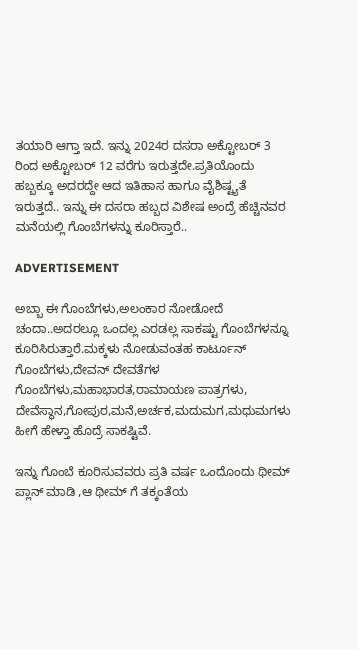ತಯಾರಿ ಆಗ್ತಾ ಇದೆ. ಇನ್ನು 2024ರ ದಸರಾ ಅಕ್ಟೋಬರ್ 3 ರಿಂದ ಅಕ್ಟೋಬರ್ 12 ವರೆಗು ಇರುತ್ತದೇ.ಪ್ರತಿಯೊಂದು ಹಬ್ಬಕ್ಕೂ ಅದರದ್ದೇ ಆದ ಇತಿಹಾಸ ಹಾಗೂ ವೈಶಿಷ್ಟ್ಯತೆ ಇರುತ್ತದೆ.. ಇನ್ನು ಈ ದಸರಾ ಹಬ್ಬದ ವಿಶೇಷ ಅಂದ್ರೆ ಹೆಚ್ಚಿನವರ ಮನೆಯಲ್ಲಿ ಗೊಂಬೆಗಳನ್ನು ಕೂರಿಸ್ತಾರೆ..

ADVERTISEMENT

ಅಬ್ಬಾ ಈ ಗೊಂಬೆಗಳು,ಅಲಂಕಾರ ನೋಡೋದೆ ಚಂದಾ..ಅದರಲ್ಲೂ ಒಂದಲ್ಲ ಎರಡಲ್ಲ ಸಾಕಷ್ಟು ಗೊಂಬೆಗಳನ್ನೂ ಕೂರಿಸಿರುತ್ತಾರೆ.ಮಕ್ಕಳು ನೋಡುವಂತಹ ಕಾರ್ಟೂನ್ ಗೊಂಬೆಗಳು,ದೇವನ್ ದೇವತೆಗಳ ಗೊಂಬೆಗಳು,ಮಹಾಭಾರತ,ರಾಮಾಯಣ ಪಾತ್ರಗಳು, ದೇವೆಸ್ಥಾನ,ಗೋಪುರ,ಮನೆ,ಅರ್ಚಕ,ಮದುಮಗ,ಮಧುಮಗಳು ಹೀಗೆ ಹೇಳ್ತಾ ಹೊದ್ರೆ ಸಾಕಷ್ಟಿವೆ.

ಇನ್ನು ಗೊಂಬೆ ಕೂರಿಸುವವರು ಪ್ರತಿ ವರ್ಷ ಒಂದೊಂದು ಥೀಮ್ ಪ್ಲಾನ್ ಮಾಡಿ ,ಆ ಥೀಮ್ ಗೆ ತಕ್ಕಂತೆಯ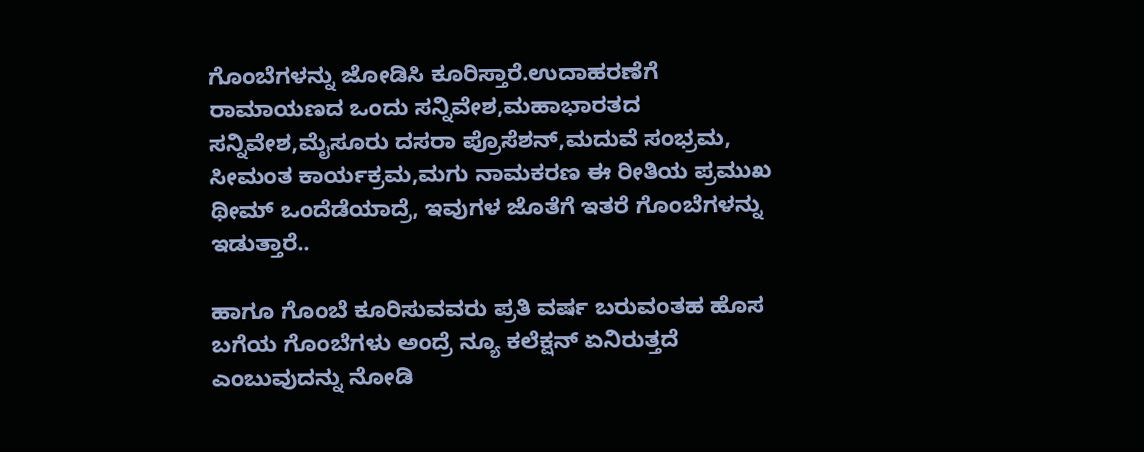ಗೊಂಬೆಗಳನ್ನು ಜೋಡಿಸಿ ಕೂರಿಸ್ತಾರೆ.ಉದಾಹರಣೆಗೆ ರಾಮಾಯಣದ ಒಂದು ಸನ್ನಿವೇಶ,ಮಹಾಭಾರತದ ಸನ್ನಿವೇಶ,ಮೈಸೂರು ದಸರಾ ಪ್ರೊಸೆಶನ್,ಮದುವೆ ಸಂಭ್ರಮ, ಸೀಮಂತ ಕಾರ್ಯಕ್ರಮ,ಮಗು ನಾಮಕರಣ ಈ ರೀತಿಯ ಪ್ರಮುಖ ಥೀಮ್ ಒಂದೆಡೆಯಾದ್ರೆ, ಇವುಗಳ ಜೊತೆಗೆ ಇತರೆ ಗೊಂಬೆಗಳನ್ನು ಇಡುತ್ತಾರೆ..

ಹಾಗೂ ಗೊಂಬೆ ಕೂರಿಸುವವರು ಪ್ರತಿ ವರ್ಷ ಬರುವಂತಹ ಹೊಸ ಬಗೆಯ ಗೊಂಬೆಗಳು ಅಂದ್ರೆ ನ್ಯೂ ಕಲೆಕ್ಷನ್ ಏನಿರುತ್ತದೆ ಎಂಬುವುದನ್ನು ನೋಡಿ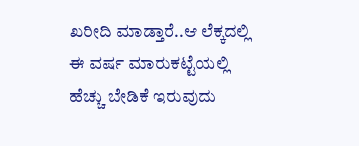ಖರೀದಿ ಮಾಡ್ತಾರೆ..ಆ ಲೆಕ್ಕದಲ್ಲಿ ಈ ವರ್ಷ ಮಾರುಕಟ್ಟೆಯಲ್ಲಿ ಹೆಚ್ಚು ಬೇಡಿಕೆ ಇರುವುದು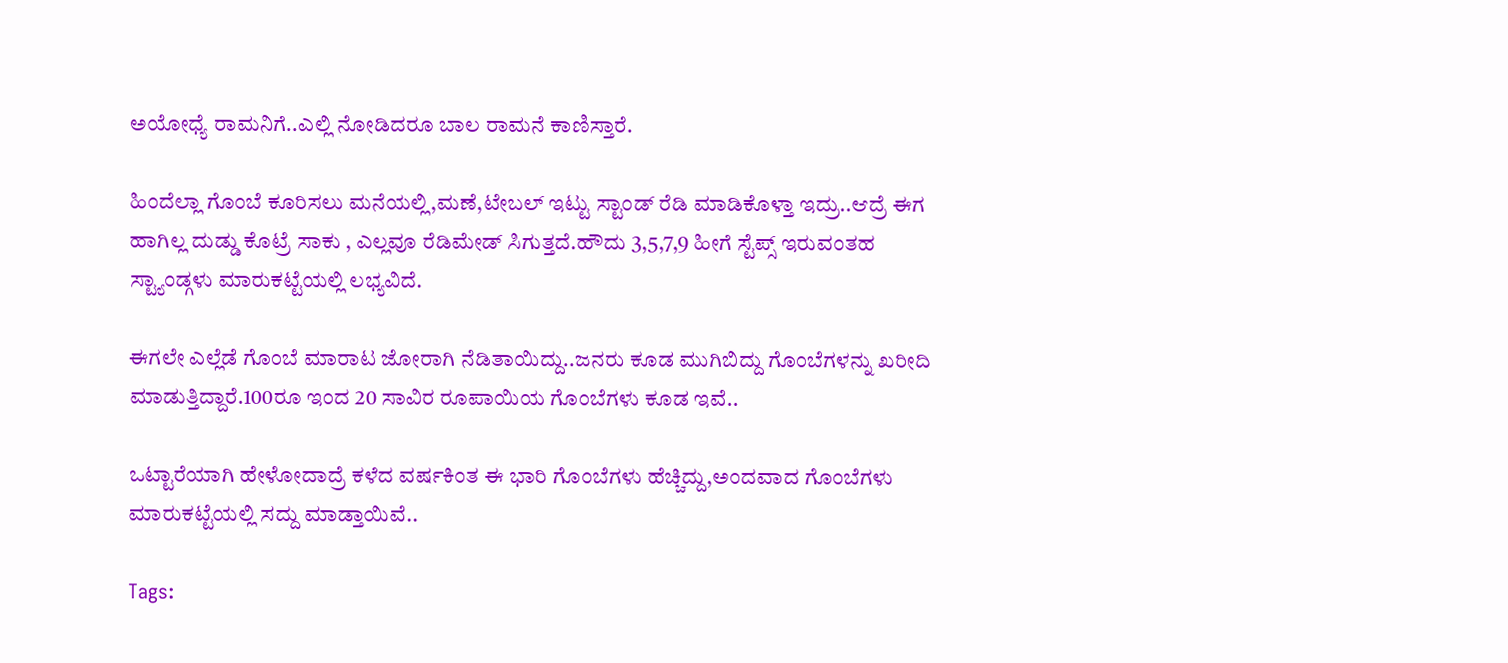ಅಯೋಧ್ಯೆ ರಾಮನಿಗೆ..ಎಲ್ಲಿ ನೋಡಿದರೂ ಬಾಲ ರಾಮನೆ ಕಾಣಿಸ್ತಾರೆ.

ಹಿಂದೆಲ್ಲಾ ಗೊಂಬೆ ಕೂರಿಸಲು ಮನೆಯಲ್ಲಿ,ಮಣೆ,ಟೇಬಲ್ ಇಟ್ಟು ಸ್ಟಾಂಡ್ ರೆಡಿ ಮಾಡಿಕೊಳ್ತಾ ಇದ್ರು..ಆದ್ರೆ ಈಗ ಹಾಗಿಲ್ಲ ದುಡ್ಡು ಕೊಟ್ರೆ ಸಾಕು , ಎಲ್ಲವೂ ರೆಡಿಮೇಡ್ ಸಿಗುತ್ತದೆ.ಹೌದು 3,5,7,9 ಹೀಗೆ ಸ್ಟೆಪ್ಸ್ ಇರುವಂತಹ ಸ್ಟ್ಯಾಂಡ್ಗಳು ಮಾರುಕಟ್ಟೆಯಲ್ಲಿ ಲಭ್ಯವಿದೆ.

ಈಗಲೇ ಎಲ್ಲೆಡೆ ಗೊಂಬೆ ಮಾರಾಟ ಜೋರಾಗಿ ನೆಡಿತಾಯಿದ್ದು..ಜನರು ಕೂಡ ಮುಗಿಬಿದ್ದು ಗೊಂಬೆಗಳನ್ನು ಖರೀದಿ ಮಾಡುತ್ತಿದ್ದಾರೆ.100ರೂ ಇಂದ 20 ಸಾವಿರ ರೂಪಾಯಿಯ ಗೊಂಬೆಗಳು ಕೂಡ ಇವೆ..

ಒಟ್ಟಾರೆಯಾಗಿ ಹೇಳೋದಾದ್ರೆ ಕಳೆದ ವರ್ಷಕಿಂತ ಈ ಭಾರಿ ಗೊಂಬೆಗಳು ಹೆಚ್ಚಿದ್ದು,ಅಂದವಾದ ಗೊಂಬೆಗಳು ಮಾರುಕಟ್ಟೆಯಲ್ಲಿ ಸದ್ದು ಮಾಡ್ತಾಯಿವೆ..

Tags: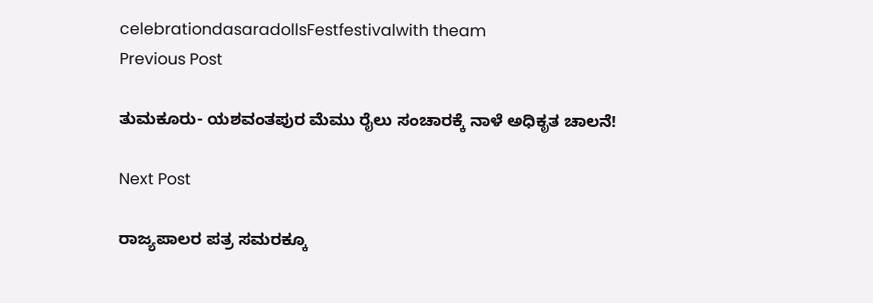celebrationdasaradollsFestfestivalwith theam
Previous Post

ತುಮಕೂರು- ಯಶವಂತಪುರ ಮೆಮು ರೈಲು ಸಂಚಾರಕ್ಕೆ ನಾಳೆ ಅಧಿಕೃತ ಚಾಲನೆ!

Next Post

ರಾಜ್ಯಪಾಲರ ಪತ್ರ ಸಮರಕ್ಕೂ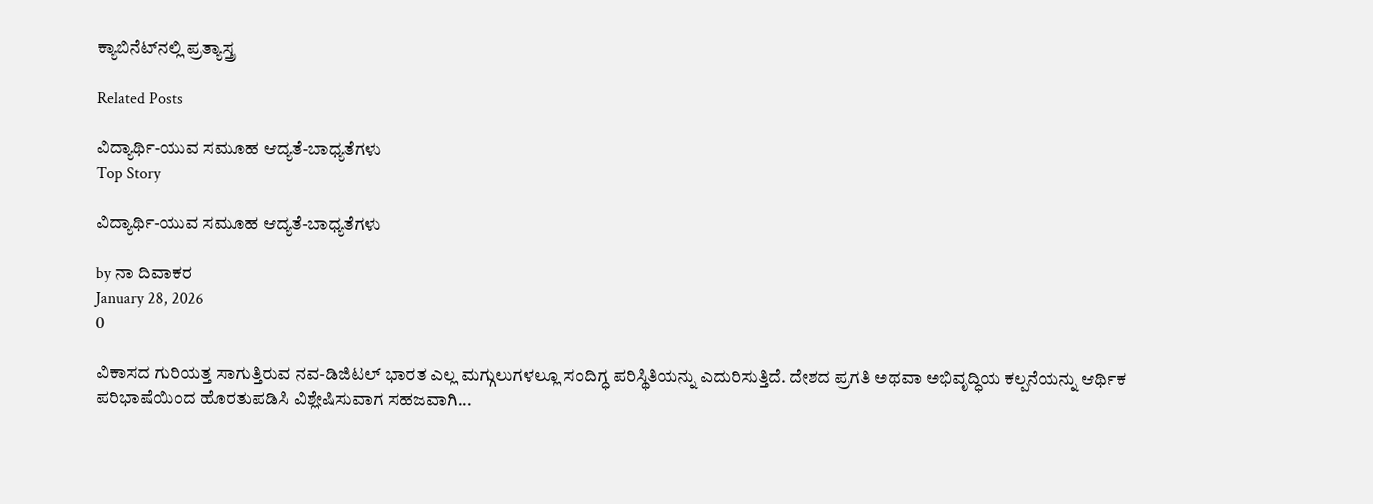ಕ್ಯಾಬಿನೆಟ್‌ನಲ್ಲಿ ಪ್ರತ್ಯಾಸ್ತ್ರ

Related Posts

ವಿದ್ಯಾರ್ಥಿ-ಯುವ ಸಮೂಹ ಆದ್ಯತೆ-ಬಾಧ್ಯತೆಗಳು
Top Story

ವಿದ್ಯಾರ್ಥಿ-ಯುವ ಸಮೂಹ ಆದ್ಯತೆ-ಬಾಧ್ಯತೆಗಳು

by ನಾ ದಿವಾಕರ
January 28, 2026
0

ವಿಕಾಸದ ಗುರಿಯತ್ತ ಸಾಗುತ್ತಿರುವ ನವ-ಡಿಜಿಟಲ್‌ ಭಾರತ ಎಲ್ಲ ಮಗ್ಗುಲುಗಳಲ್ಲೂ ಸಂದಿಗ್ಧ ಪರಿಸ್ಥಿತಿಯನ್ನು ಎದುರಿಸುತ್ತಿದೆ. ದೇಶದ ಪ್ರಗತಿ ಅಥವಾ ಅಭಿವೃದ್ಧಿಯ ಕಲ್ಪನೆಯನ್ನು ಆರ್ಥಿಕ ಪರಿಭಾಷೆಯಿಂದ ಹೊರತುಪಡಿಸಿ ವಿಶ್ಲೇಷಿಸುವಾಗ ಸಹಜವಾಗಿ...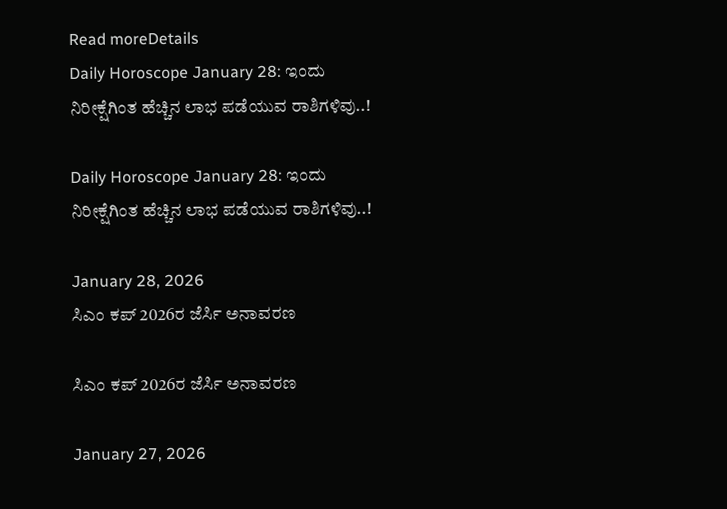Read moreDetails
Daily Horoscope January 28: ಇಂದು ನಿರೀಕ್ಷೆಗಿಂತ ಹೆಚ್ಚಿನ ಲಾಭ ಪಡೆಯುವ ರಾಶಿಗಳಿವು..!

Daily Horoscope January 28: ಇಂದು ನಿರೀಕ್ಷೆಗಿಂತ ಹೆಚ್ಚಿನ ಲಾಭ ಪಡೆಯುವ ರಾಶಿಗಳಿವು..!

January 28, 2026
ಸಿಎಂ ಕಪ್‌ 2026ರ ಜೆರ್ಸಿ ಅನಾವರಣ

ಸಿಎಂ ಕಪ್‌ 2026ರ ಜೆರ್ಸಿ ಅನಾವರಣ

January 27, 2026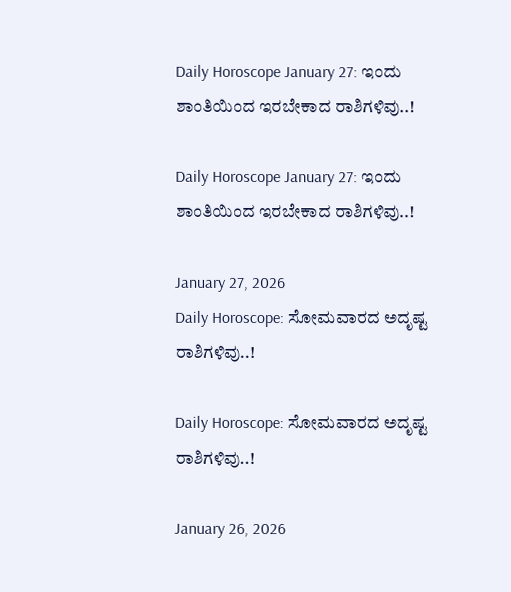Daily Horoscope January 27: ಇಂದು ಶಾಂತಿಯಿಂದ ಇರಬೇಕಾದ ರಾಶಿಗಳಿವು..!

Daily Horoscope January 27: ಇಂದು ಶಾಂತಿಯಿಂದ ಇರಬೇಕಾದ ರಾಶಿಗಳಿವು..!

January 27, 2026
Daily Horoscope: ಸೋಮವಾರದ ಅದೃಷ್ಟ ರಾಶಿಗಳಿವು..!

Daily Horoscope: ಸೋಮವಾರದ ಅದೃಷ್ಟ ರಾಶಿಗಳಿವು..!

January 26, 2026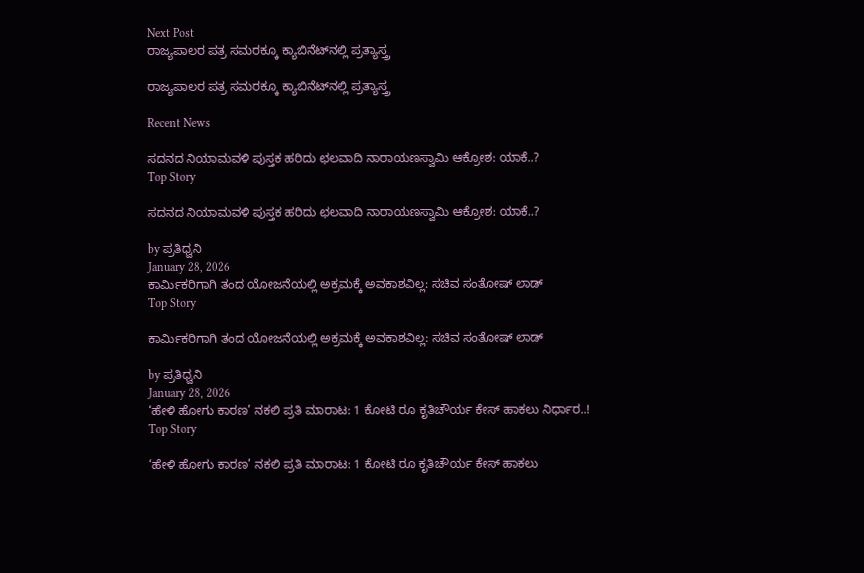Next Post
ರಾಜ್ಯಪಾಲರ ಪತ್ರ ಸಮರಕ್ಕೂ ಕ್ಯಾಬಿನೆಟ್‌ನಲ್ಲಿ ಪ್ರತ್ಯಾಸ್ತ್ರ

ರಾಜ್ಯಪಾಲರ ಪತ್ರ ಸಮರಕ್ಕೂ ಕ್ಯಾಬಿನೆಟ್‌ನಲ್ಲಿ ಪ್ರತ್ಯಾಸ್ತ್ರ

Recent News

ಸದನದ ನಿಯಾಮವಳಿ ಪುಸ್ತಕ ಹರಿದು ಛಲವಾದಿ ನಾರಾಯಣಸ್ವಾಮಿ ಆಕ್ರೋಶ: ಯಾಕೆ..?
Top Story

ಸದನದ ನಿಯಾಮವಳಿ ಪುಸ್ತಕ ಹರಿದು ಛಲವಾದಿ ನಾರಾಯಣಸ್ವಾಮಿ ಆಕ್ರೋಶ: ಯಾಕೆ..?

by ಪ್ರತಿಧ್ವನಿ
January 28, 2026
ಕಾರ್ಮಿಕರಿಗಾಗಿ ತಂದ ಯೋಜನೆಯಲ್ಲಿ ಅಕ್ರಮಕ್ಕೆ ಅವಕಾಶವಿಲ್ಲ: ಸಚಿವ ಸಂತೋಷ್‌ ಲಾಡ್‌
Top Story

ಕಾರ್ಮಿಕರಿಗಾಗಿ ತಂದ ಯೋಜನೆಯಲ್ಲಿ ಅಕ್ರಮಕ್ಕೆ ಅವಕಾಶವಿಲ್ಲ: ಸಚಿವ ಸಂತೋಷ್‌ ಲಾಡ್‌

by ಪ್ರತಿಧ್ವನಿ
January 28, 2026
‘ಹೇಳಿ ಹೋಗು ಕಾರಣ’ ನಕಲಿ ಪ್ರತಿ ಮಾರಾಟ: 1 ಕೋಟಿ ರೂ ಕೃತಿಚೌರ್ಯ ಕೇಸ್‌ ಹಾಕಲು ನಿರ್ಧಾರ..!
Top Story

‘ಹೇಳಿ ಹೋಗು ಕಾರಣ’ ನಕಲಿ ಪ್ರತಿ ಮಾರಾಟ: 1 ಕೋಟಿ ರೂ ಕೃತಿಚೌರ್ಯ ಕೇಸ್‌ ಹಾಕಲು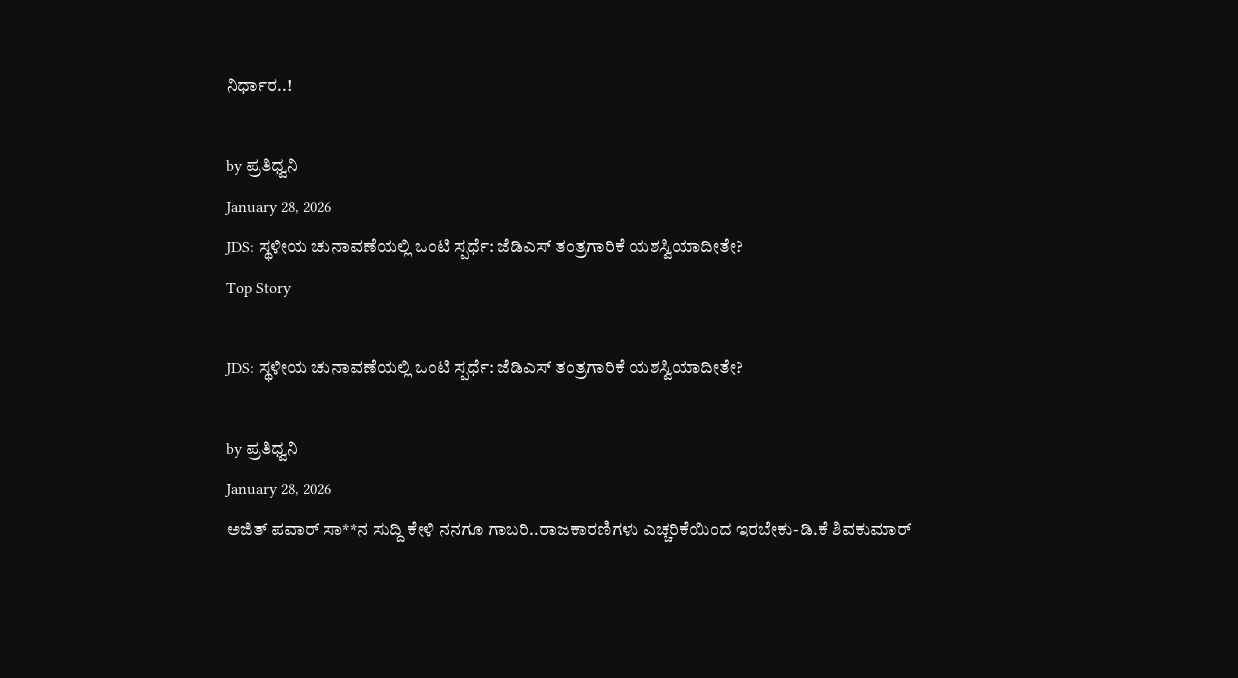ನಿರ್ಧಾರ..!

by ಪ್ರತಿಧ್ವನಿ
January 28, 2026
JDS: ಸ್ಥಳೀಯ ಚುನಾವಣೆಯಲ್ಲಿ ಒಂಟಿ ಸ್ಪರ್ಧೆ: ಜೆಡಿಎಸ್ ತಂತ್ರಗಾರಿಕೆ ಯಶಸ್ವಿಯಾದೀತೇ?
Top Story

JDS: ಸ್ಥಳೀಯ ಚುನಾವಣೆಯಲ್ಲಿ ಒಂಟಿ ಸ್ಪರ್ಧೆ: ಜೆಡಿಎಸ್ ತಂತ್ರಗಾರಿಕೆ ಯಶಸ್ವಿಯಾದೀತೇ?

by ಪ್ರತಿಧ್ವನಿ
January 28, 2026
ಅಜಿತ್ ಪವಾರ್ ಸಾ**ನ ಸುದ್ದಿ ಕೇಳಿ ನನಗೂ ಗಾಬರಿ..ರಾಜಕಾರಣಿಗಳು ಎಚ್ಚರಿಕೆಯಿಂದ ಇರಬೇಕು-ಡಿ.ಕೆ ಶಿವಕುಮಾರ್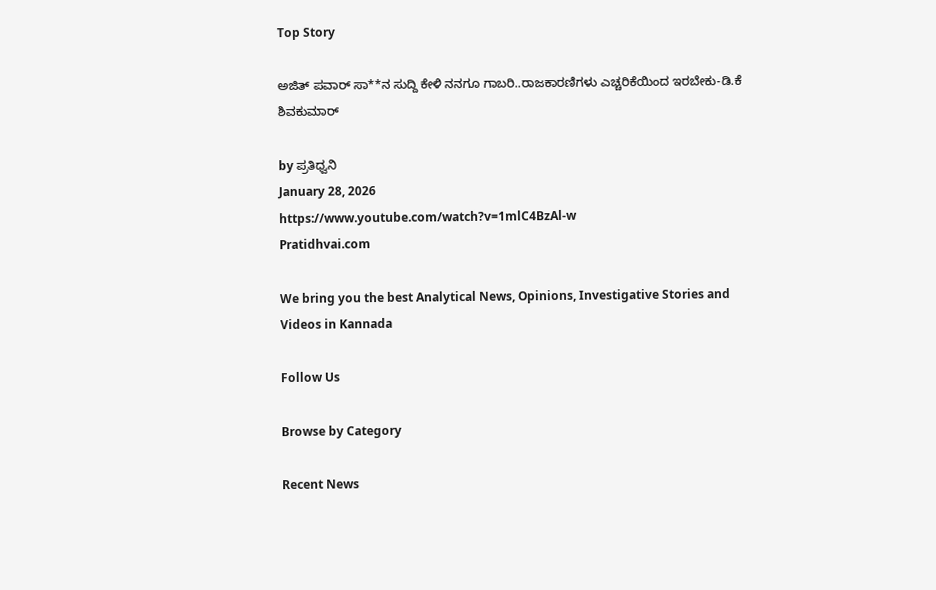Top Story

ಅಜಿತ್ ಪವಾರ್ ಸಾ**ನ ಸುದ್ದಿ ಕೇಳಿ ನನಗೂ ಗಾಬರಿ..ರಾಜಕಾರಣಿಗಳು ಎಚ್ಚರಿಕೆಯಿಂದ ಇರಬೇಕು-ಡಿ.ಕೆ ಶಿವಕುಮಾರ್

by ಪ್ರತಿಧ್ವನಿ
January 28, 2026
https://www.youtube.com/watch?v=1mlC4BzAl-w
Pratidhvai.com

We bring you the best Analytical News, Opinions, Investigative Stories and Videos in Kannada

Follow Us

Browse by Category

Recent News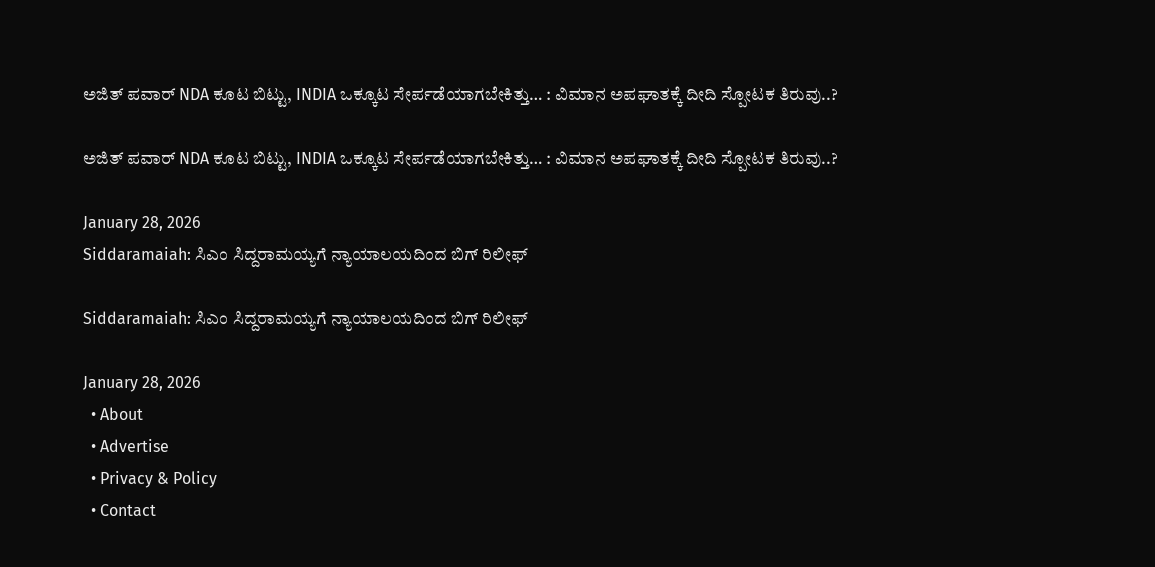ಅಜಿತ್‌ ಪವಾರ್‌ NDA ಕೂಟ ಬಿಟ್ಟು, INDIA ಒಕ್ಕೂಟ ಸೇರ್ಪಡೆಯಾಗಬೇಕಿತ್ತು… : ವಿಮಾನ ಅಪಘಾತಕ್ಕೆ ದೀದಿ ಸ್ಪೋಟಕ ತಿರುವು..?

ಅಜಿತ್‌ ಪವಾರ್‌ NDA ಕೂಟ ಬಿಟ್ಟು, INDIA ಒಕ್ಕೂಟ ಸೇರ್ಪಡೆಯಾಗಬೇಕಿತ್ತು… : ವಿಮಾನ ಅಪಘಾತಕ್ಕೆ ದೀದಿ ಸ್ಪೋಟಕ ತಿರುವು..?

January 28, 2026
Siddaramaiah: ಸಿಎಂ ಸಿದ್ದರಾಮಯ್ಯಗೆ ನ್ಯಾಯಾಲಯದಿಂದ ಬಿಗ್ ರಿಲೀಫ್

Siddaramaiah: ಸಿಎಂ ಸಿದ್ದರಾಮಯ್ಯಗೆ ನ್ಯಾಯಾಲಯದಿಂದ ಬಿಗ್ ರಿಲೀಫ್

January 28, 2026
  • About
  • Advertise
  • Privacy & Policy
  • Contact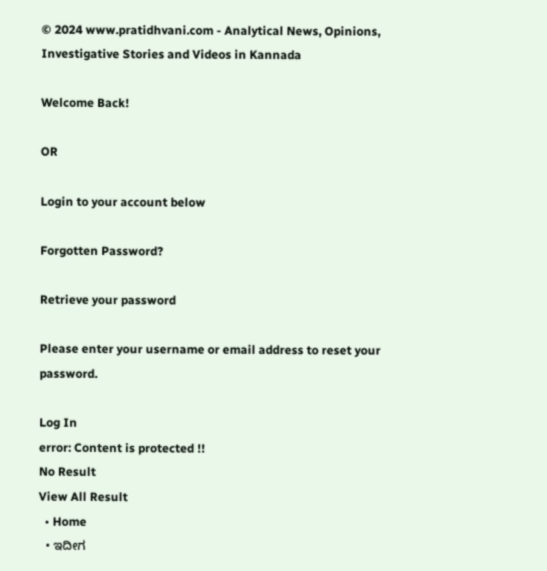© 2024 www.pratidhvani.com - Analytical News, Opinions, Investigative Stories and Videos in Kannada

Welcome Back!

OR

Login to your account below

Forgotten Password?

Retrieve your password

Please enter your username or email address to reset your password.

Log In
error: Content is protected !!
No Result
View All Result
  • Home
  • ಇದೀಗ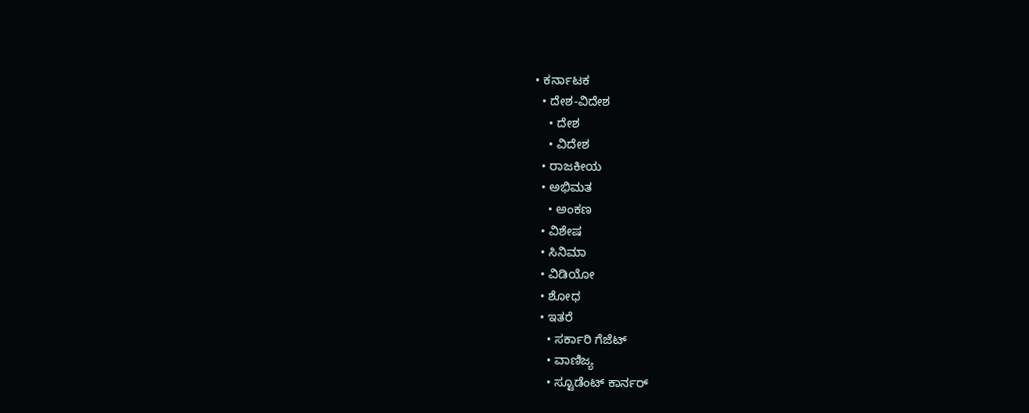• ಕರ್ನಾಟಕ
  • ದೇಶ-ವಿದೇಶ
    • ದೇಶ
    • ವಿದೇಶ
  • ರಾಜಕೀಯ
  • ಅಭಿಮತ
    • ಅಂಕಣ
  • ವಿಶೇಷ
  • ಸಿನಿಮಾ
  • ವಿಡಿಯೋ
  • ಶೋಧ
  • ಇತರೆ
    • ಸರ್ಕಾರಿ ಗೆಜೆಟ್
    • ವಾಣಿಜ್ಯ
    • ಸ್ಟೂಡೆಂಟ್‌ ಕಾರ್ನರ್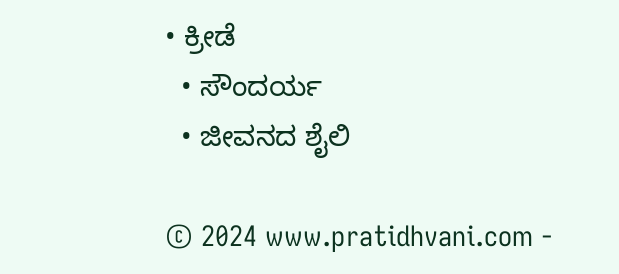• ಕ್ರೀಡೆ
  • ಸೌಂದರ್ಯ
  • ಜೀವನದ ಶೈಲಿ

© 2024 www.pratidhvani.com -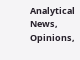Analytical News, Opinions,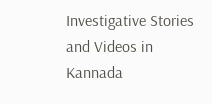Investigative Stories and Videos in Kannada